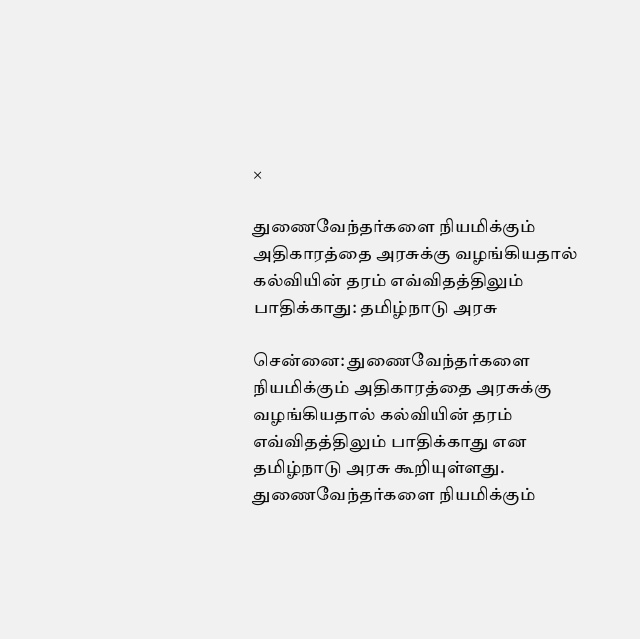×

துணைவேந்தர்களை நியமிக்கும் அதிகாரத்தை அரசுக்கு வழங்கியதால் கல்வியின் தரம் எவ்விதத்திலும் பாதிக்காது: தமிழ்நாடு அரசு

சென்னை: துணைவேந்தர்களை நியமிக்கும் அதிகாரத்தை அரசுக்கு வழங்கியதால் கல்வியின் தரம் எவ்விதத்திலும் பாதிக்காது என தமிழ்நாடு அரசு கூறியுள்ளது. துணைவேந்தர்களை நியமிக்கும்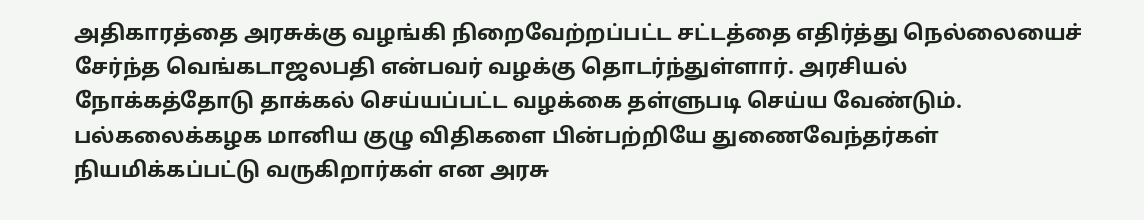அதிகாரத்தை அரசுக்கு வழங்கி நிறைவேற்றப்பட்ட சட்டத்தை எதிர்த்து நெல்லையைச் சேர்ந்த வெங்கடாஜலபதி என்பவர் வழக்கு தொடர்ந்துள்ளார். அரசியல் நோக்கத்தோடு தாக்கல் செய்யப்பட்ட வழக்கை தள்ளுபடி செய்ய வேண்டும். பல்கலைக்கழக மானிய குழு விதிகளை பின்பற்றியே துணைவேந்தர்கள் நியமிக்கப்பட்டு வருகிறார்கள் என அரசு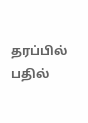தரப்பில் பதில்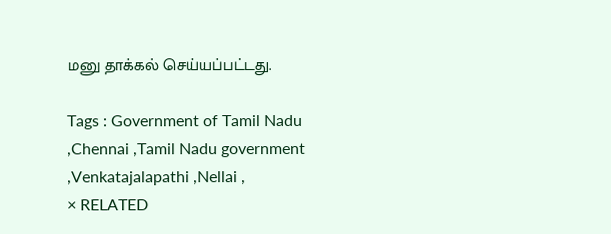மனு தாக்கல் செய்யப்பட்டது.

Tags : Government of Tamil Nadu ,Chennai ,Tamil Nadu government ,Venkatajalapathi ,Nellai ,
× RELATED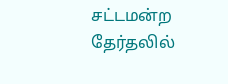சட்டமன்ற தேர்தலில்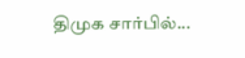திமுக சார்பில்...